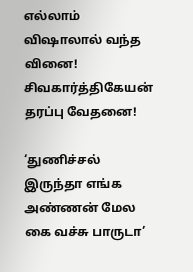எல்லாம் விஷாலால் வந்த வினை! சிவகார்த்திகேயன் தரப்பு வேதனை!

‘துணிச்சல் இருந்தா எங்க அண்ணன் மேல கை வச்சு பாருடா’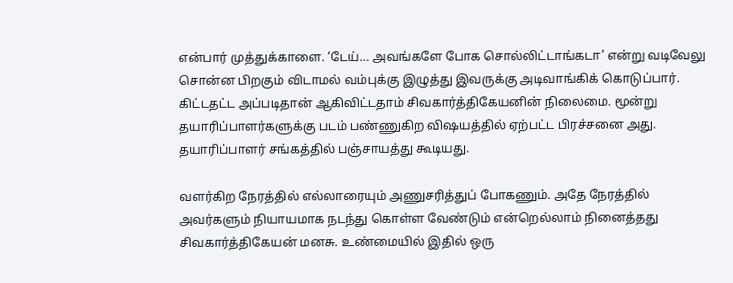என்பார் முத்துக்காளை. ‘டேய்… அவங்களே போக சொல்லிட்டாங்கடா’ என்று வடிவேலு சொன்ன பிறகும் விடாமல் வம்புக்கு இழுத்து இவருக்கு அடிவாங்கிக் கொடுப்பார். கிட்டதட்ட அப்படிதான் ஆகிவிட்டதாம் சிவகார்த்திகேயனின் நிலைமை. மூன்று தயாரிப்பாளர்களுக்கு படம் பண்ணுகிற விஷயத்தில் ஏற்பட்ட பிரச்சனை அது. தயாரிப்பாளர் சங்கத்தில் பஞ்சாயத்து கூடியது.

வளர்கிற நேரத்தில் எல்லாரையும் அணுசரித்துப் போகணும். அதே நேரத்தில் அவர்களும் நியாயமாக நடந்து கொள்ள வேண்டும் என்றெல்லாம் நினைத்தது சிவகார்த்திகேயன் மனசு. உண்மையில் இதில் ஒரு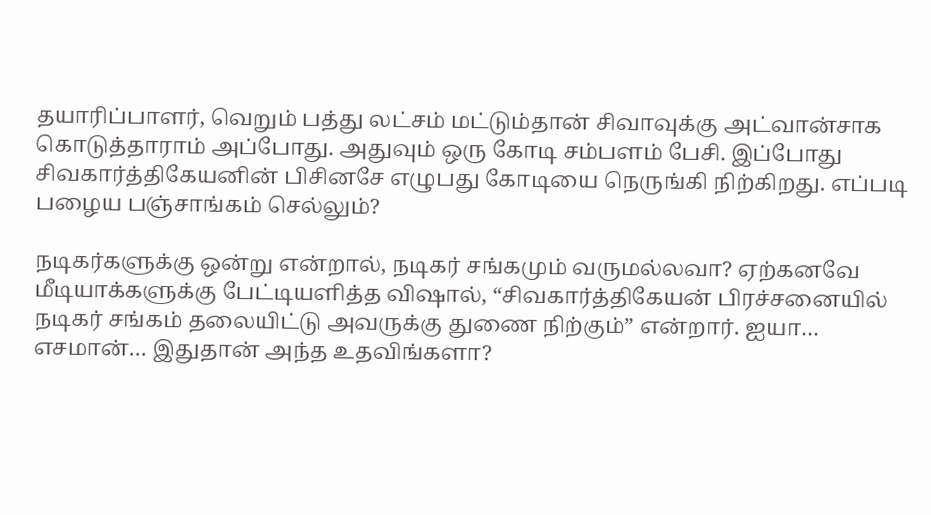தயாரிப்பாளர், வெறும் பத்து லட்சம் மட்டும்தான் சிவாவுக்கு அட்வான்சாக கொடுத்தாராம் அப்போது. அதுவும் ஒரு கோடி சம்பளம் பேசி. இப்போது சிவகார்த்திகேயனின் பிசினசே எழுபது கோடியை நெருங்கி நிற்கிறது. எப்படி பழைய பஞ்சாங்கம் செல்லும்?

நடிகர்களுக்கு ஒன்று என்றால், நடிகர் சங்கமும் வருமல்லவா? ஏற்கனவே மீடியாக்களுக்கு பேட்டியளித்த விஷால், “சிவகார்த்திகேயன் பிரச்சனையில் நடிகர் சங்கம் தலையிட்டு அவருக்கு துணை நிற்கும்” என்றார். ஐயா… எசமான்… இதுதான் அந்த உதவிங்களா?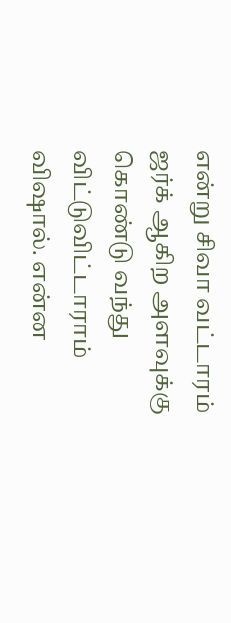என்று சிவா வட்டாரம் ஜர்க் ஆகிற அளவுக்கு கொண்டு வந்து விட்டுவிட்டாராம் விஷால். என்ன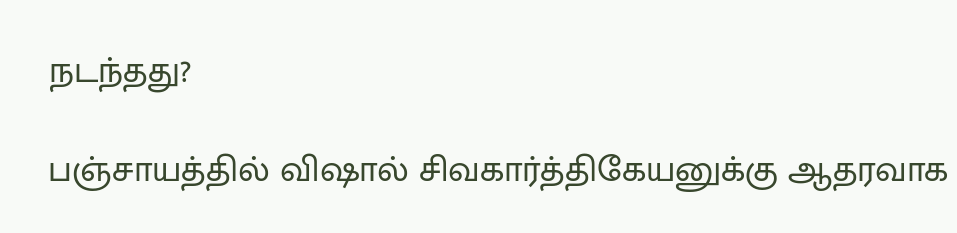நடந்தது?

பஞ்சாயத்தில் விஷால் சிவகார்த்திகேயனுக்கு ஆதரவாக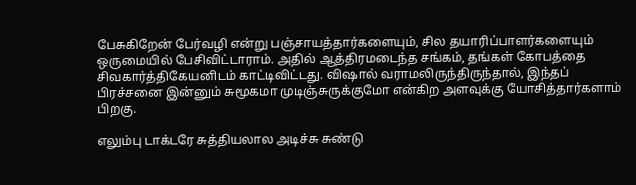பேசுகிறேன் பேர்வழி என்று பஞ்சாயத்தார்களையும், சில தயாரிப்பாளர்களையும் ஒருமையில் பேசிவிட்டாராம். அதில் ஆத்திரமடைந்த சங்கம், தங்கள் கோபத்தை சிவகார்த்திகேயனிடம் காட்டிவிட்டது. விஷால் வராமலிருந்திருந்தால், இந்தப் பிரச்சனை இன்னும் சுமூகமா முடிஞ்சுருக்குமோ என்கிற அளவுக்கு யோசித்தார்களாம் பிறகு.

எலும்பு டாக்டரே சுத்தியலால அடிச்சு சுண்டு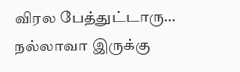விரல பேத்துட்டாரு… நல்லாவா இருக்கு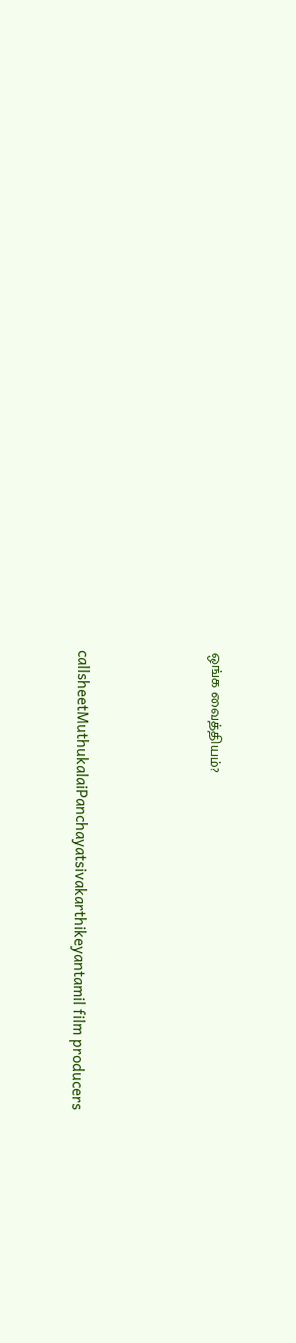ஒங்க வைத்தியம்?



callsheetMuthukalaiPanchayatsivakarthikeyantamil film producers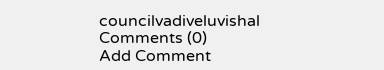councilvadiveluvishal
Comments (0)
Add Comment